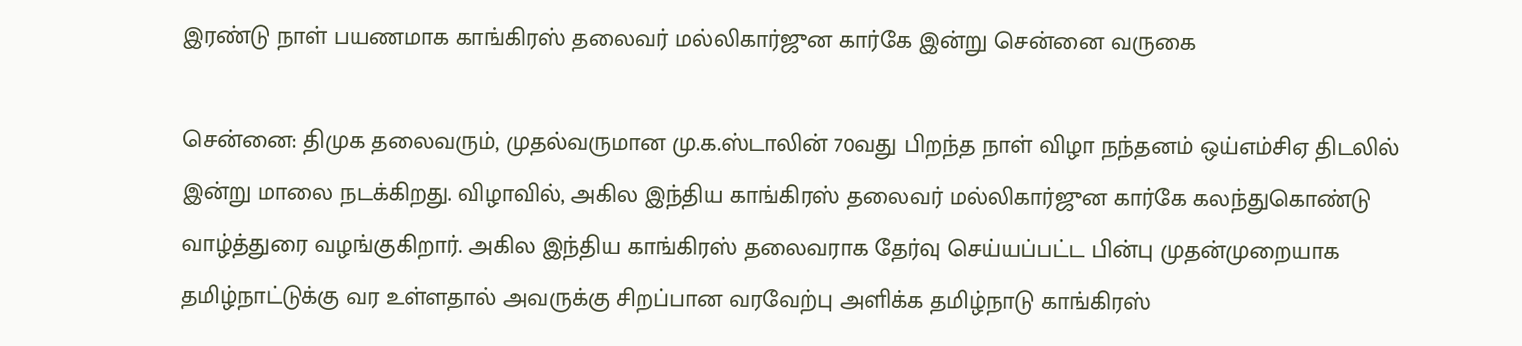இரண்டு நாள் பயணமாக காங்கிரஸ் தலைவர் மல்லிகார்ஜுன கார்கே இன்று சென்னை வருகை

சென்னை: திமுக தலைவரும், முதல்வருமான மு.க.ஸ்டாலின் 70வது பிறந்த நாள் விழா நந்தனம் ஒய்எம்சிஏ திடலில் இன்று மாலை நடக்கிறது. விழாவில், அகில இந்திய காங்கிரஸ் தலைவர் மல்லிகார்ஜுன கார்கே கலந்துகொண்டு வாழ்த்துரை வழங்குகிறார். அகில இந்திய காங்கிரஸ் தலைவராக தேர்வு செய்யப்பட்ட பின்பு முதன்முறையாக தமிழ்நாட்டுக்கு வர உள்ளதால் அவருக்கு சிறப்பான வரவேற்பு அளிக்க தமிழ்நாடு காங்கிரஸ்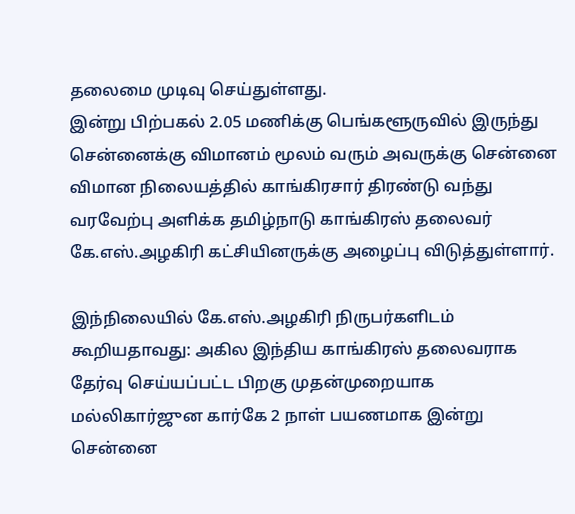தலைமை முடிவு செய்துள்ளது.
இன்று பிற்பகல் 2.05 மணிக்கு பெங்களூருவில் இருந்து சென்னைக்கு விமானம் மூலம் வரும் அவருக்கு சென்னை விமான நிலையத்தில் காங்கிரசார் திரண்டு வந்து வரவேற்பு அளிக்க தமிழ்நாடு காங்கிரஸ் தலைவர் கே.எஸ்.அழகிரி கட்சியினருக்கு அழைப்பு விடுத்துள்ளார்.

இந்நிலையில் கே.எஸ்.அழகிரி நிருபர்களிடம் கூறியதாவது: அகில இந்திய காங்கிரஸ் தலைவராக தேர்வு செய்யப்பட்ட பிறகு முதன்முறையாக மல்லிகார்ஜுன கார்கே 2 நாள் பயணமாக இன்று சென்னை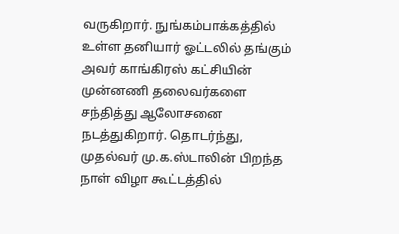வருகிறார். நுங்கம்பாக்கத்தில் உள்ள தனியார் ஓட்டலில் தங்கும் அவர் காங்கிரஸ் கட்சியின் முன்னணி தலைவர்களை சந்தித்து ஆலோசனை நடத்துகிறார். தொடர்ந்து, முதல்வர் மு.க.ஸ்டாலின் பிறந்த நாள் விழா கூட்டத்தில்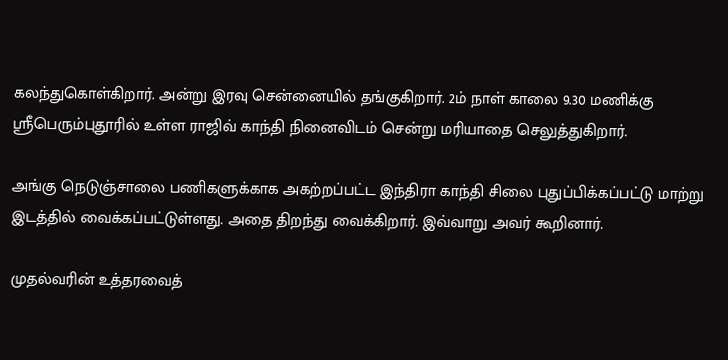கலந்துகொள்கிறார். அன்று இரவு சென்னையில் தங்குகிறார். 2ம் நாள் காலை 9.30 மணிக்கு ஸ்ரீபெரும்புதூரில் உள்ள ராஜிவ் காந்தி நினைவிடம் சென்று மரியாதை செலுத்துகிறார்.

அங்கு நெடுஞ்சாலை பணிகளுக்காக அகற்றப்பட்ட இந்திரா காந்தி சிலை புதுப்பிக்கப்பட்டு மாற்று இடத்தில் வைக்கப்பட்டுள்ளது. அதை திறந்து வைக்கிறார். இவ்வாறு அவர் கூறினார்.

முதல்வரின் உத்தரவைத்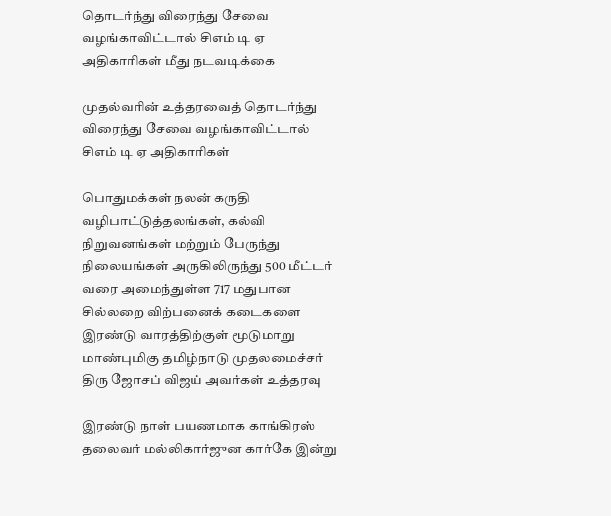தொடர்ந்து விரைந்து சேவை வழங்காவிட்டால் சிஎம் டி ஏ அதிகாரிகள் மீது நடவடிக்கை

முதல்வரின் உத்தரவைத் தொடர்ந்து விரைந்து சேவை வழங்காவிட்டால் சிஎம் டி ஏ அதிகாரிகள்

பொதுமக்கள் நலன் கருதி வழிபாட்டுத்தலங்கள், கல்வி நிறுவனங்கள் மற்றும் பேருந்து நிலையங்கள் அருகிலிருந்து 500 மீட்டர் வரை அமைந்துள்ள 717 மதுபான சில்லறை விற்பனைக் கடைகளை இரண்டு வாரத்திற்குள் மூடுமாறு மாண்புமிகு தமிழ்நாடு முதலமைச்சர் திரு ஜோசப் விஜய் அவர்கள் உத்தரவு

இரண்டு நாள் பயணமாக காங்கிரஸ் தலைவர் மல்லிகார்ஜுன கார்கே இன்று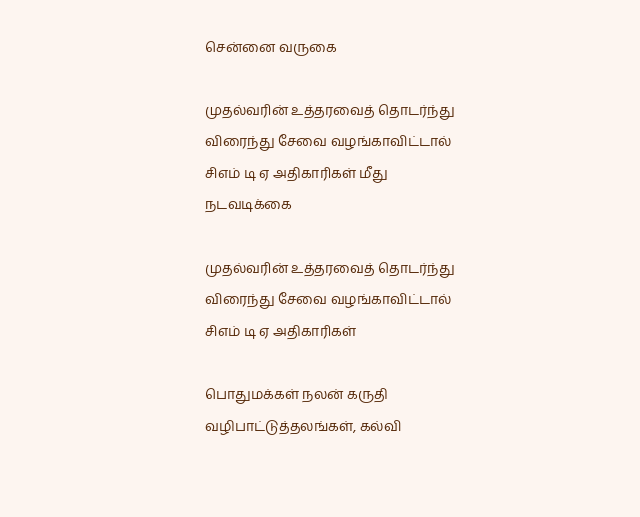சென்னை வருகை

முதல்வரின் உத்தரவைத் தொடர்ந்து விரைந்து சேவை வழங்காவிட்டால் சிஎம் டி ஏ அதிகாரிகள் மீது நடவடிக்கை

முதல்வரின் உத்தரவைத் தொடர்ந்து விரைந்து சேவை வழங்காவிட்டால் சிஎம் டி ஏ அதிகாரிகள்

பொதுமக்கள் நலன் கருதி வழிபாட்டுத்தலங்கள், கல்வி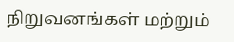நிறுவனங்கள் மற்றும்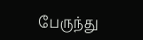பேருந்து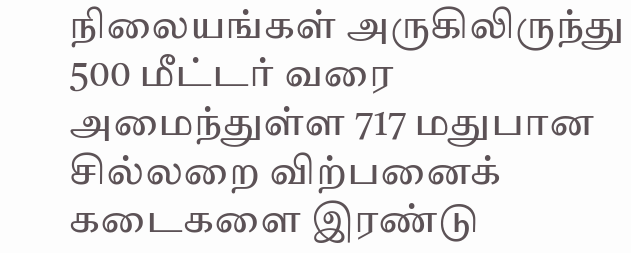நிலையங்கள் அருகிலிருந்து 500 மீட்டர் வரை அமைந்துள்ள 717 மதுபான சில்லறை விற்பனைக் கடைகளை இரண்டு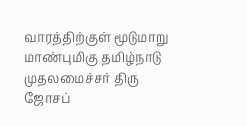வாரத்திற்குள் மூடுமாறு மாண்புமிகு தமிழ்நாடு முதலமைச்சர் திரு ஜோசப்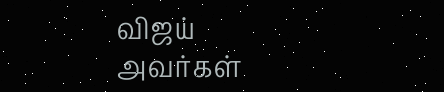விஜய் அவர்கள்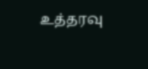உத்தரவு